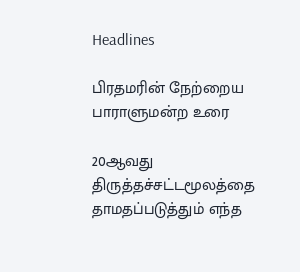Headlines

பிரதமரின் நேற்றைய பாராளுமன்ற உரை

20ஆவது திருத்தச்சட்டமூலத்தை தாமதப்படுத்தும் எந்த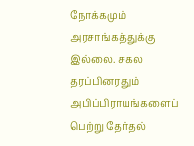நோக்கமும் அரசாங்கத்துக்கு இல்லை. சகல தரப்பினரதும் அபிப்பிராயங்களைப் பெற்று தேர்தல்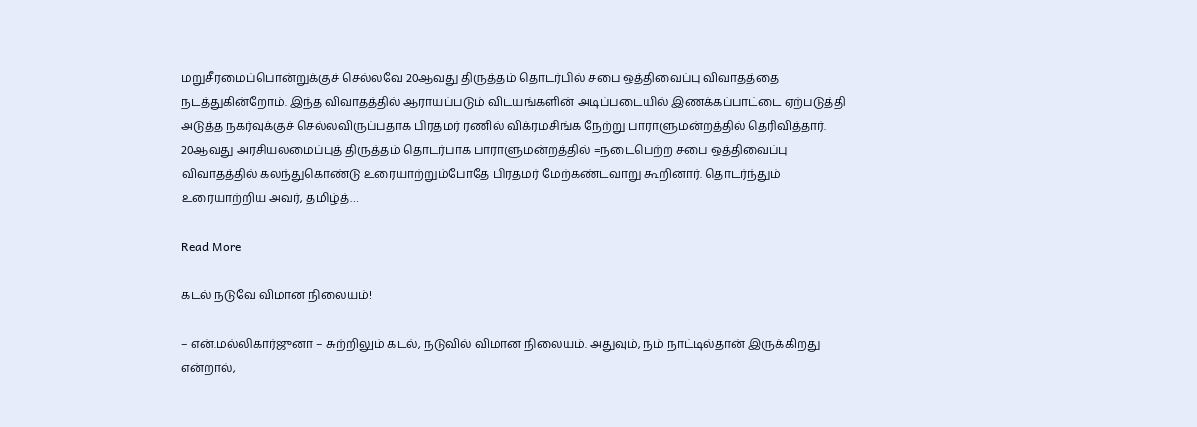மறுசீரமைப்பொன்றுக்குச் செல்லவே 20ஆவது திருத்தம் தொடர்பில் சபை ஒத்திவைப்பு விவாதத்தை நடத்துகின்றோம். இந்த விவாதத்தில் ஆராயப்படும் விடயங்களின் அடிப்படையில் இணக்கப்பாட்டை ஏற்படுத்தி அடுத்த நகர்வுக்குச் செல்லவிருப்பதாக பிரதமர் ரணில் விக்ரமசிங்க நேற்று பாராளுமன்றத்தில் தெரிவித்தார். 20ஆவது அரசியலமைப்புத் திருத்தம் தொடர்பாக பாராளுமன்றத்தில் =நடைபெற்ற சபை ஒத்திவைப்பு விவாதத்தில் கலந்துகொண்டு உரையாற்றும்போதே பிரதமர் மேற்கண்டவாறு கூறினார். தொடர்ந்தும் உரையாற்றிய அவர், தமிழ்த்…

Read More

கடல் நடுவே விமான நிலையம்!

– என்.மல்லிகார்ஜுனா – சுற்றிலும் கடல், நடுவில் விமான நிலையம். அதுவும், நம் நாட்டில்தான் இருக்கிறது என்றால்,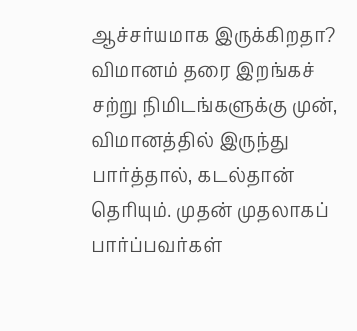ஆச்சர்யமாக இருக்கிறதா? விமானம் தரை இறங்கச் சற்று நிமிடங்களுக்கு முன், விமானத்தில் இருந்து பார்த்தால், கடல்தான் தெரியும். முதன் முதலாகப் பார்ப்பவர்கள்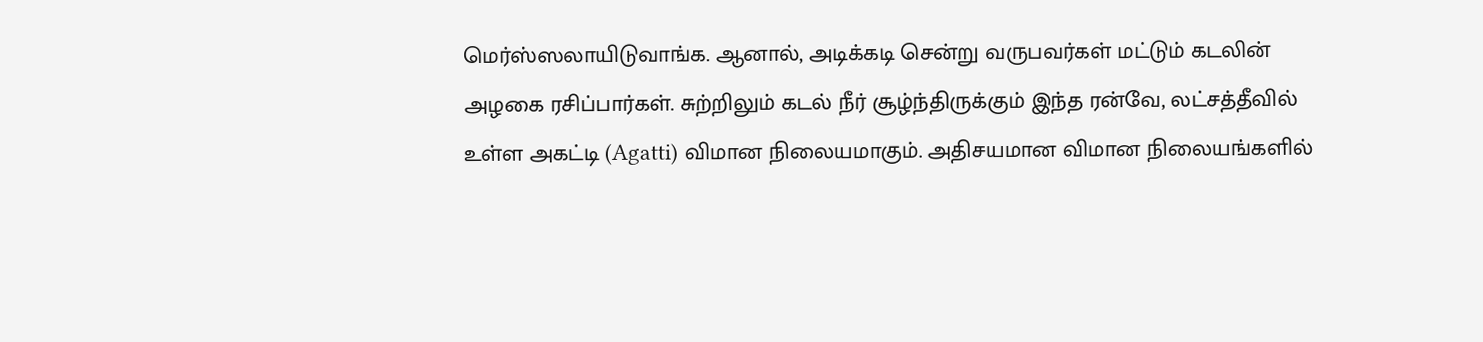மெர்ஸ்ஸலாயிடுவாங்க. ஆனால், அடிக்கடி சென்று வருபவர்கள் மட்டும் கடலின் அழகை ரசிப்பார்கள். சுற்றிலும் கடல் நீர் சூழ்ந்திருக்கும் இந்த ரன்வே, லட்சத்தீவில் உள்ள அகட்டி (Agatti) விமான நிலையமாகும். அதிசயமான விமான நிலையங்களில்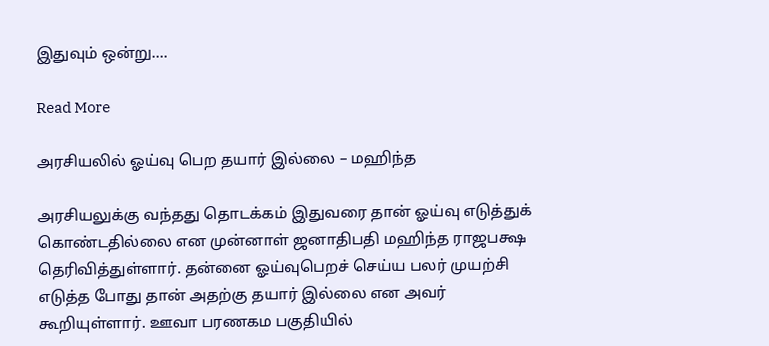இதுவும் ஒன்று….

Read More

அரசியலில் ஓய்வு பெற தயார் இல்லை – மஹிந்த

அரசியலுக்கு வந்தது தொடக்கம் இதுவரை தான் ஓய்வு எடுத்துக் கொண்டதில்லை என முன்னாள் ஜனாதிபதி மஹிந்த ராஜபக்ஷ தெரிவித்துள்ளார். தன்னை ஓய்வுபெறச் செய்ய பலர் முயற்சி எடுத்த போது தான் அதற்கு தயார் இல்லை என அவர் கூறியுள்ளார். ஊவா பரணகம பகுதியில்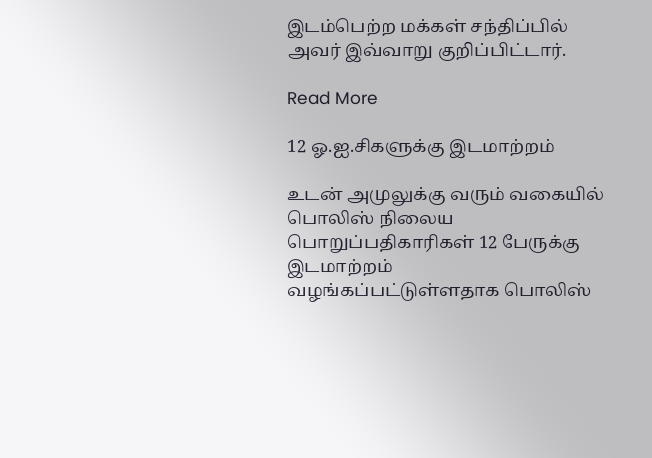இடம்பெற்ற மக்கள் சந்திப்பில் அவர் இவ்வாறு குறிப்பிட்டார்.

Read More

12 ஓ.ஐ.சிகளுக்கு இடமாற்றம்

உடன் அமுலுக்கு வரும் வகையில் பொலிஸ் நிலைய பொறுப்பதிகாரிகள் 12 பேருக்கு இடமாற்றம் வழங்கப்பட்டுள்ளதாக பொலிஸ்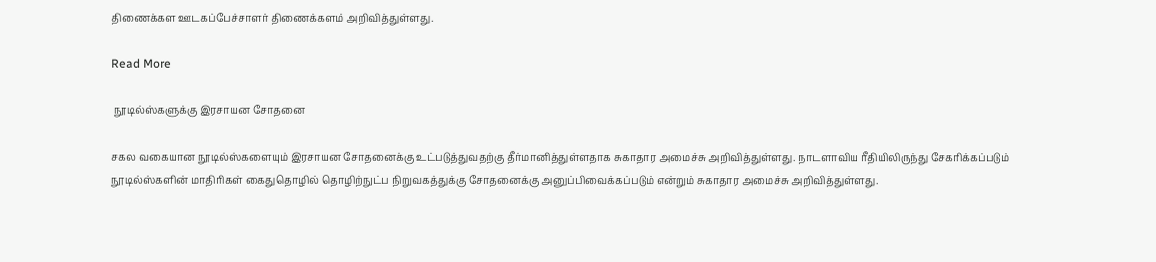திணைக்கள ஊடகப்பேச்சாளர் திணைக்களம் அறிவித்துள்ளது.

Read More

 நூடில்ஸ்களுக்கு இரசாயன சோதனை

சகல வகையான நூடில்ஸ்களையும் இரசாயன சோதனைக்கு உட்படுத்துவதற்கு தீர்மானித்துள்ளதாக சுகாதார அமைச்சு அறிவித்துள்ளது. நாடளாவிய ரீதியிலிருந்து சேகரிக்கப்படும் நூடில்ஸ்களின் மாதிரிகள் கைதுதொழில் தொழிற்நுட்ப நிறுவகத்துக்கு சோதனைக்கு அனுப்பிவைக்கப்படும் என்றும் சுகாதார அமைச்சு அறிவித்துள்ளது.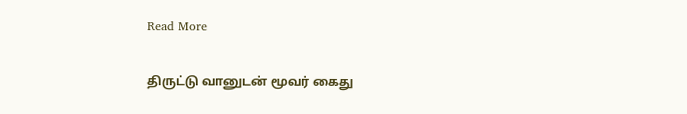Read More

திருட்டு வானுடன் மூவர் கைது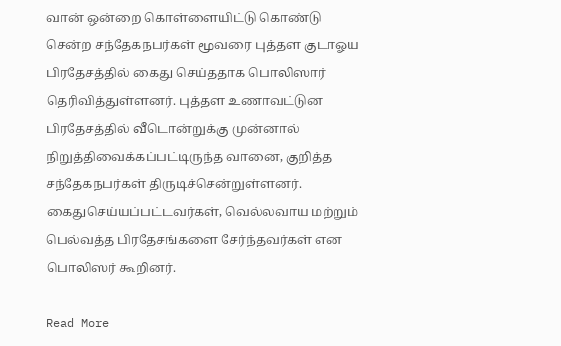வான் ஒன்றை கொள்ளையிட்டு கொண்டு சென்ற சந்தேகநபர்கள் மூவரை புத்தள குடாஓய பிரதேசத்தில் கைது செய்ததாக பொலிஸார் தெரிவித்துள்ளனர். புத்தள உணாவட்டுன பிரதேசத்தில் வீடொன்றுக்கு முன்னால் நிறுத்திவைக்கப்பட்டிருந்த வானை, குறித்த சந்தேகநபர்கள் திருடிச்சென்றுள்ளனர். கைதுசெய்யப்பட்டவர்கள், வெல்லவாய மற்றும் பெல்வத்த பிரதேசங்களை சேர்ந்தவர்கள் என பொலிஸர் கூறினர்.

Read More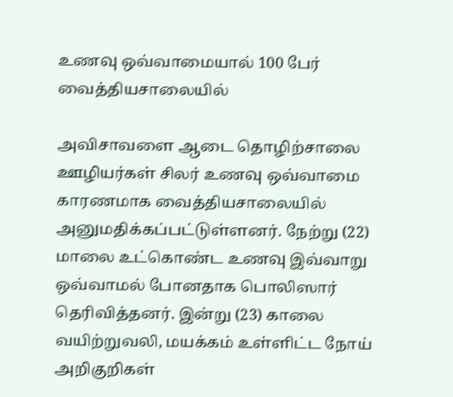உணவு ஒவ்வாமையால் 100 பேர் வைத்தியசாலையில்

அவிசாவளை ஆடை தொழிற்சாலை ஊழியர்கள் சிலர் உணவு ஒவ்வாமை காரணமாக வைத்தியசாலையில் அனுமதிக்கப்பட்டுள்ளனர். நேற்று (22) மாலை உட்கொண்ட உணவு இவ்வாறு ஒவ்வாமல் போனதாக பொலிஸார் தெரிவித்தனர். இன்று (23) காலை வயிற்றுவலி, மயக்கம் உள்ளிட்ட நோய் அறிகுறிகள்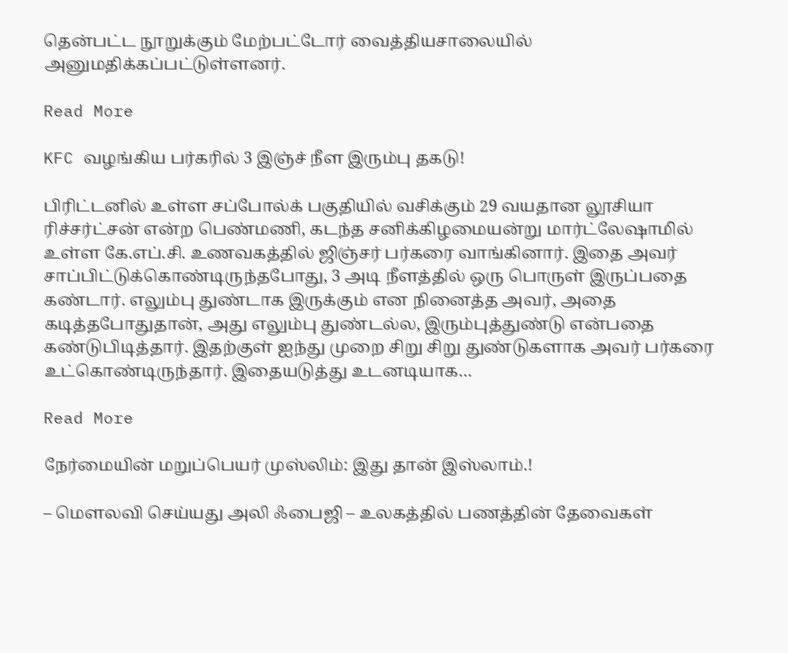தென்பட்ட நூறுக்கும் மேற்பட்டோர் வைத்தியசாலையில் அனுமதிக்கப்பட்டுள்ளனர்.

Read More

KFC வழங்கிய பர்கரில் 3 இஞ்ச் நீள இரும்பு தகடு!

பிரிட்டனில் உள்ள சப்போல்க் பகுதியில் வசிக்கும் 29 வயதான லூசியா ரிச்சர்ட்சன் என்ற பெண்மணி, கடந்த சனிக்கிழமையன்று மார்ட்லேஷாமில் உள்ள கே.எப்.சி. உணவகத்தில் ஜிஞ்சர் பர்கரை வாங்கினார். இதை அவர் சாப்பிட்டுக்கொண்டிருந்தபோது, 3 அடி நீளத்தில் ஒரு பொருள் இருப்பதை கண்டார். எலும்பு துண்டாக இருக்கும் என நினைத்த அவர், அதை கடித்தபோதுதான், அது எலும்பு துண்டல்ல, இரும்புத்துண்டு என்பதை கண்டுபிடித்தார். இதற்குள் ஐந்து முறை சிறு சிறு துண்டுகளாக அவர் பர்கரை உட்கொண்டிருந்தார். இதையடுத்து உடனடியாக…

Read More

நேர்மையின் மறுப்பெயர் முஸ்லிம்: இது தான் இஸ்லாம்.!

– மௌலவி செய்யது அலி ஃபைஜி – உலகத்தில் பணத்தின் தேவைகள்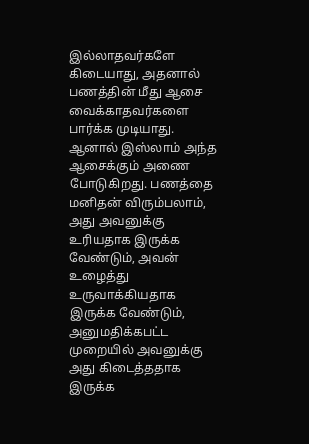இல்லாதவர்களே கிடையாது, அதனால் பணத்தின் மீது ஆசை வைக்காதவர்களை பார்க்க முடியாது. ஆனால் இஸ்லாம் அந்த ஆசைக்கும் அணை போடுகிறது. பணத்தை மனிதன் விரும்பலாம், அது அவனுக்கு உரியதாக இருக்க வேண்டும், அவன் உழைத்து உருவாக்கியதாக இருக்க வேண்டும், அனுமதிக்கபட்ட முறையில் அவனுக்கு அது கிடைத்ததாக இருக்க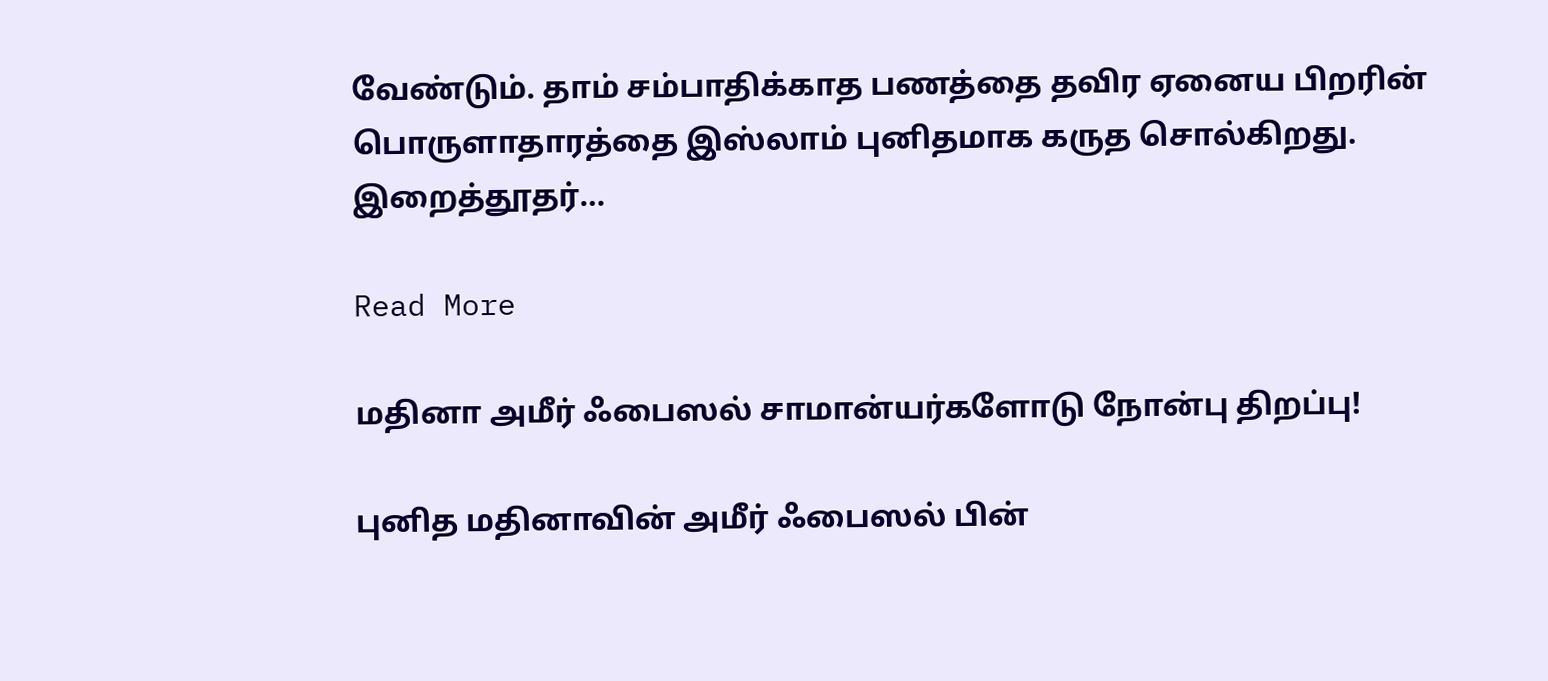வேண்டும். தாம் சம்பாதிக்காத பணத்தை தவிர ஏனைய பிறரின் பொருளாதாரத்தை இஸ்லாம் புனிதமாக கருத சொல்கிறது. இறைத்தூதர்…

Read More

மதினா அமீர் ஃபைஸல் சாமான்யர்களோடு நோன்பு திறப்பு!

புனித மதினாவின் அமீர் ஃபைஸல் பின்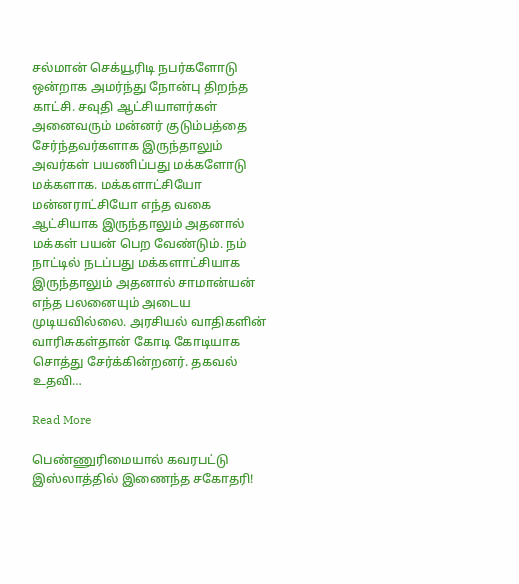சல்மான் செக்யூரிடி நபர்களோடு ஒன்றாக அமர்ந்து நோன்பு திறந்த காட்சி. சவுதி ஆட்சியாளர்கள் அனைவரும் மன்னர் குடும்பத்தை சேர்ந்தவர்களாக இருந்தாலும் அவர்கள் பயணிப்பது மக்களோடு மக்களாக. மக்களாட்சியோ மன்னராட்சியோ எந்த வகை ஆட்சியாக இருந்தாலும் அதனால் மக்கள் பயன் பெற வேண்டும். நம் நாட்டில் நடப்பது மக்களாட்சியாக இருந்தாலும் அதனால் சாமான்யன் எந்த பலனையும் அடைய முடியவில்லை. அரசியல் வாதிகளின் வாரிசுகள்தான் கோடி கோடியாக சொத்து சேர்க்கின்றனர். தகவல் உதவி…

Read More

பெண்ணுரிமையால் கவரபட்டு இஸ்லாத்தில் இணைந்த சகோதரி!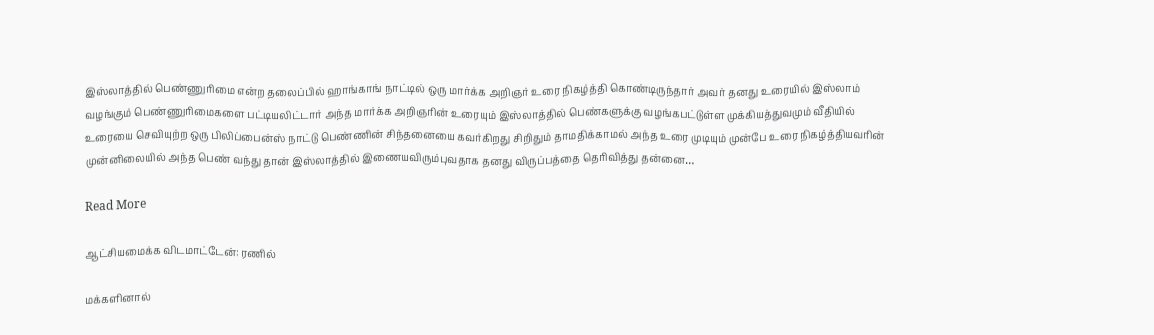இஸ்லாத்தில் பெண்ணுரிமை என்ற தலைப்பில் ஹாங்காங் நாட்டில் ஒரு மார்க்க அறிஞர் உரை நிகழ்த்தி கொண்டிருந்தார் அவர் தனது உரையில் இஸ்லாம் வழங்கும் பெண்ணுரிமைகளை பட்டியலிட்டார் அந்த மார்க்க அறிஞரின் உரையும் இஸ்லாத்தில் பெண்களுக்கு வழங்கபட்டுள்ள முக்கியத்துவமும் வீதியில் உரையை செவியுற்ற ஒரு பிலிப்பைன்ஸ் நாட்டு பெண்ணின் சிந்தனையை கவர்கிறது சிறிதும் தாமதிக்காமல் அந்த உரை முடியும் முன்பே உரை நிகழ்த்தியவரின் முன்னிலையில் அந்த பெண் வந்து தான் இஸ்லாத்தில் இணையவிரும்புவதாக தனது விருப்பத்தை தெரிவித்து தன்னை…

Read More

ஆட்சியமைக்க விடமாட்டேன்: ரணில்

மக்களினால்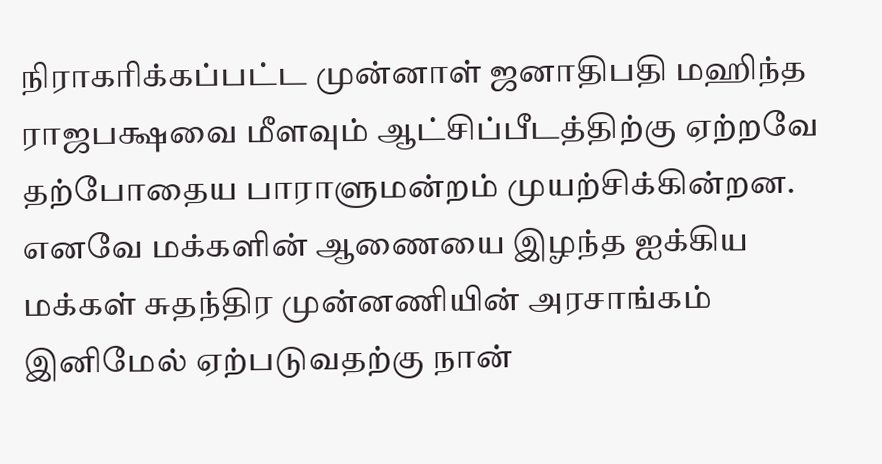நிராகரிக்கப்பட்ட முன்னாள் ஜனாதிபதி மஹிந்த ராஜபக்ஷவை மீளவும் ஆட்சிப்பீடத்திற்கு ஏற்றவே தற்போதைய பாராளுமன்றம் முயற்சிக்கின்றன. எனவே மக்களின் ஆணையை இழந்த ஐக்கிய மக்கள் சுதந்திர முன்னணியின் அரசாங்கம் இனிமேல் ஏற்படுவதற்கு நான்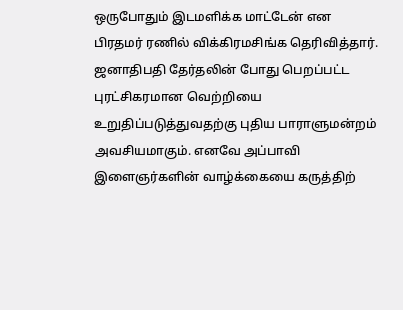ஒருபோதும் இடமளிக்க மாட்டேன் என பிரதமர் ரணில் விக்கிரமசிங்க தெரிவித்தார். ஜனாதிபதி தேர்தலின் போது பெறப்பட்ட புரட்சிகரமான வெற்றியை உறுதிப்படுத்துவதற்கு புதிய பாராளுமன்றம் அவசியமாகும். எனவே அப்பாவி இளைஞர்களின் வாழ்க்கையை கருத்திற்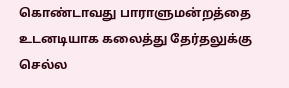கொண்டாவது பாராளுமன்றத்தை உடனடியாக கலைத்து தேர்தலுக்கு செல்ல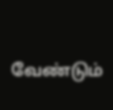வேண்டும்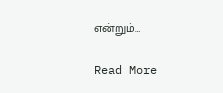என்றும்…

Read More